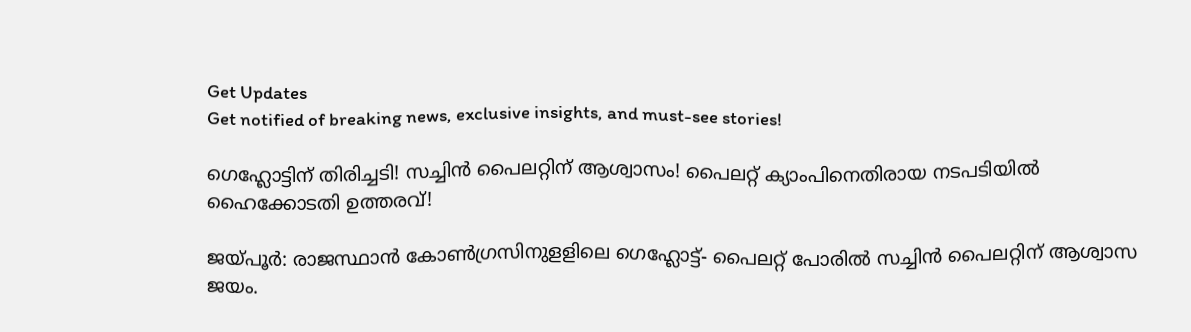Get Updates
Get notified of breaking news, exclusive insights, and must-see stories!

ഗെഹ്ലോട്ടിന് തിരിച്ചടി! സച്ചിൻ പൈലറ്റിന് ആശ്വാസം! പൈലറ്റ് ക്യാംപിനെതിരായ നടപടിയിൽ ഹൈക്കോടതി ഉത്തരവ്!

ജയ്പൂര്‍: രാജസ്ഥാന്‍ കോണ്‍ഗ്രസിനുളളിലെ ഗെഹ്ലോട്ട്- പൈലറ്റ് പോരില്‍ സച്ചിന്‍ പൈലറ്റിന് ആശ്വാസ ജയം.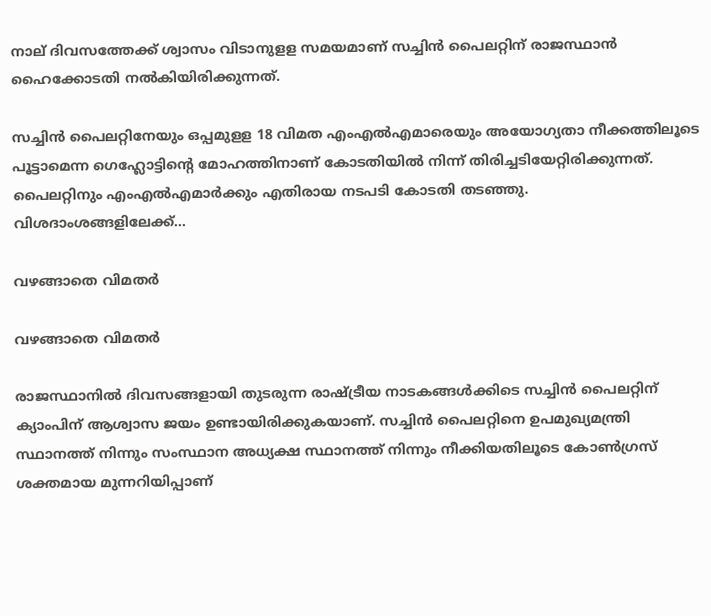നാല് ദിവസത്തേക്ക് ശ്വാസം വിടാനുളള സമയമാണ് സച്ചിന്‍ പൈലറ്റിന് രാജസ്ഥാന്‍ ഹൈക്കോടതി നല്‍കിയിരിക്കുന്നത്.

സച്ചിന്‍ പൈലറ്റിനേയും ഒപ്പമുളള 18 വിമത എംഎല്‍എമാരെയും അയോഗ്യതാ നീക്കത്തിലൂടെ പൂട്ടാമെന്ന ഗെഹ്ലോട്ടിന്റെ മോഹത്തിനാണ് കോടതിയില്‍ നിന്ന് തിരിച്ചടിയേറ്റിരിക്കുന്നത്. പൈലറ്റിനും എംഎല്‍എമാര്‍ക്കും എതിരായ നടപടി കോടതി തടഞ്ഞു. വിശദാംശങ്ങളിലേക്ക്...

വഴങ്ങാതെ വിമതർ

വഴങ്ങാതെ വിമതർ

രാജസ്ഥാനില്‍ ദിവസങ്ങളായി തുടരുന്ന രാഷ്ട്രീയ നാടകങ്ങള്‍ക്കിടെ സച്ചിന്‍ പൈലറ്റിന് ക്യാംപിന് ആശ്വാസ ജയം ഉണ്ടായിരിക്കുകയാണ്. സച്ചിന്‍ പൈലറ്റിനെ ഉപമുഖ്യമന്ത്രി സ്ഥാനത്ത് നിന്നും സംസ്ഥാന അധ്യക്ഷ സ്ഥാനത്ത് നിന്നും നീക്കിയതിലൂടെ കോണ്‍ഗ്രസ് ശക്തമായ മുന്നറിയിപ്പാണ്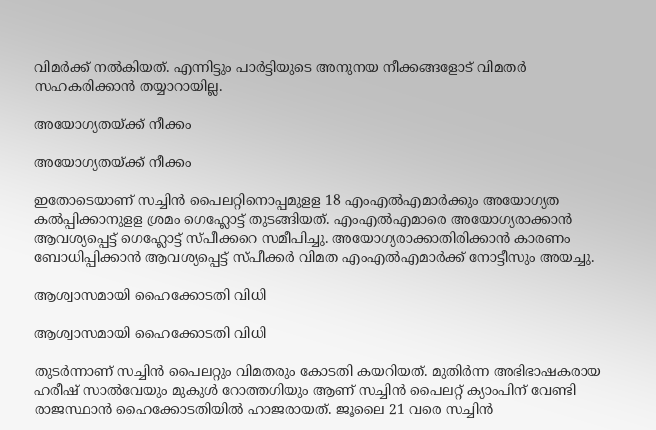വിമര്‍ക്ക് നല്‍കിയത്. എന്നിട്ടും പാര്‍ട്ടിയുടെ അനുനയ നീക്കങ്ങളോട് വിമതര്‍ സഹകരിക്കാന്‍ തയ്യാറായില്ല.

അയോഗ്യതയ്ക്ക് നീക്കം

അയോഗ്യതയ്ക്ക് നീക്കം

ഇതോടെയാണ് സച്ചിന്‍ പൈലറ്റിനൊപ്പമുളള 18 എംഎല്‍എമാര്‍ക്കും അയോഗ്യത കല്‍പ്പിക്കാനുളള ശ്രമം ഗെഹ്ലോട്ട് തുടങ്ങിയത്. എംഎല്‍എമാരെ അയോഗ്യരാക്കാന്‍ ആവശ്യപ്പെട്ട് ഗെഹ്ലോട്ട് സ്പീക്കറെ സമീപിച്ചു. അയോഗ്യരാക്കാതിരിക്കാന്‍ കാരണം ബോധിപ്പിക്കാന്‍ ആവശ്യപ്പെട്ട് സ്പീക്കര്‍ വിമത എംഎല്‍എമാര്‍ക്ക് നോട്ടീസും അയച്ചു.

ആശ്വാസമായി ഹൈക്കോടതി വിധി

ആശ്വാസമായി ഹൈക്കോടതി വിധി

തുടര്‍ന്നാണ് സച്ചിന്‍ പൈലറ്റും വിമതരും കോടതി കയറിയത്. മുതിര്‍ന്ന അഭിഭാഷകരായ ഹരീഷ് സാല്‍വേയും മുകുള്‍ റോത്തഗിയും ആണ് സച്ചിന്‍ പൈലറ്റ് ക്യാംപിന് വേണ്ടി രാജസ്ഥാന്‍ ഹൈക്കോടതിയില്‍ ഹാജരായത്. ജൂലൈ 21 വരെ സച്ചിന്‍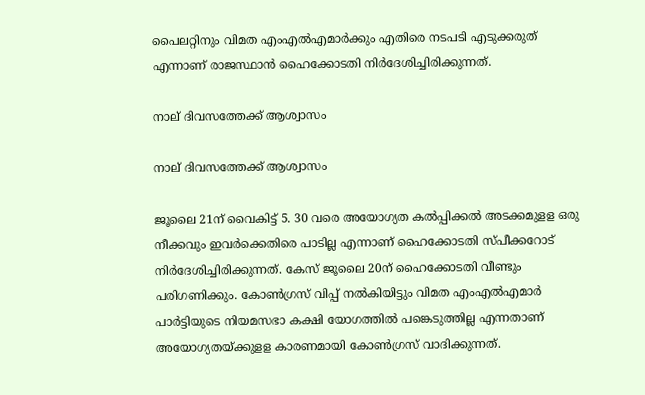പൈലറ്റിനും വിമത എംഎല്‍എമാര്‍ക്കും എതിരെ നടപടി എടുക്കരുത് എന്നാണ് രാജസ്ഥാന്‍ ഹൈക്കോടതി നിര്‍ദേശിച്ചിരിക്കുന്നത്.

നാല് ദിവസത്തേക്ക് ആശ്വാസം

നാല് ദിവസത്തേക്ക് ആശ്വാസം

ജൂലൈ 21ന് വൈകിട്ട് 5. 30 വരെ അയോഗ്യത കല്‍പ്പിക്കല്‍ അടക്കമുളള ഒരു നീക്കവും ഇവര്‍ക്കെതിരെ പാടില്ല എന്നാണ് ഹൈക്കോടതി സ്പീക്കറോട് നിര്‍ദേശിച്ചിരിക്കുന്നത്. കേസ് ജൂലൈ 20ന് ഹൈക്കോടതി വീണ്ടും പരിഗണിക്കും. കോണ്‍ഗ്രസ് വിപ്പ് നല്‍കിയിട്ടും വിമത എംഎല്‍എമാര്‍ പാര്‍ട്ടിയുടെ നിയമസഭാ കക്ഷി യോഗത്തില്‍ പങ്കെടുത്തില്ല എന്നതാണ് അയോഗ്യതയ്ക്കുളള കാരണമായി കോണ്‍ഗ്രസ് വാദിക്കുന്നത്.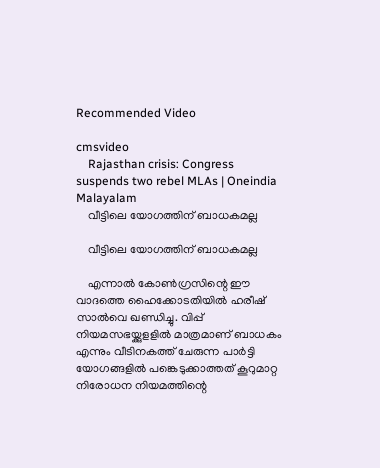Recommended Video

cmsvideo
    Rajasthan crisis: Congress suspends two rebel MLAs | Oneindia Malayalam
    വീട്ടിലെ യോഗത്തിന് ബാധകമല്ല

    വീട്ടിലെ യോഗത്തിന് ബാധകമല്ല

    എന്നാല്‍ കോണ്‍ഗ്രസിന്റെ ഈ വാദത്തെ ഹൈക്കോടതിയില്‍ ഹരീഷ് സാല്‍വെ ഖണ്ഡിച്ചു. വിപ്പ് നിയമസഭയ്ക്കുളളില്‍ മാത്രമാണ് ബാധകം എന്നും വീടിനകത്ത് ചേരുന്ന പാര്‍ട്ടി യോഗങ്ങളില്‍ പങ്കെടുക്കാത്തത് കൂറുമാറ്റ നിരോധന നിയമത്തിന്റെ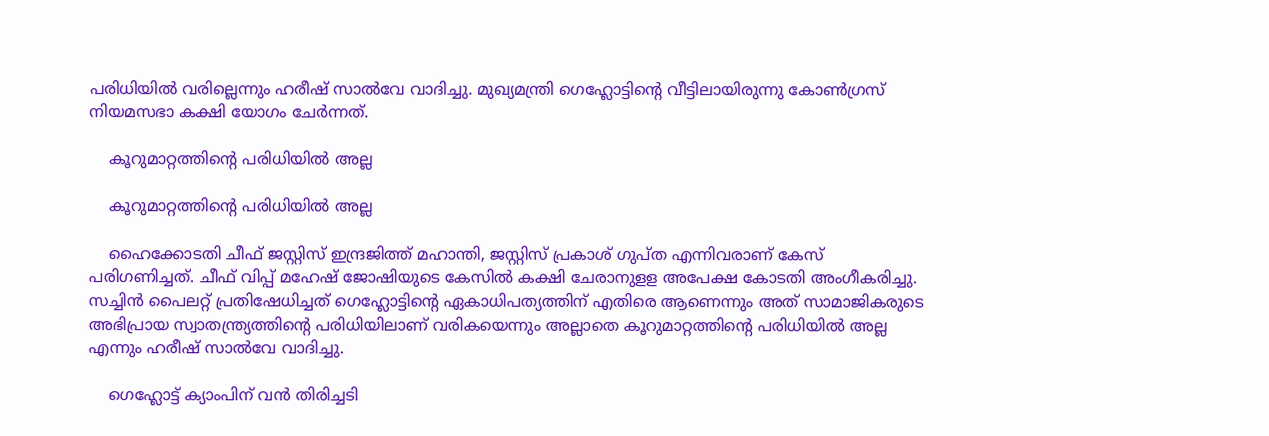പരിധിയില്‍ വരില്ലെന്നും ഹരീഷ് സാല്‍വേ വാദിച്ചു. മുഖ്യമന്ത്രി ഗെഹ്ലോട്ടിന്റെ വീട്ടിലായിരുന്നു കോണ്‍ഗ്രസ് നിയമസഭാ കക്ഷി യോഗം ചേര്‍ന്നത്.

    കൂറുമാറ്റത്തിന്റെ പരിധിയില്‍ അല്ല

    കൂറുമാറ്റത്തിന്റെ പരിധിയില്‍ അല്ല

    ഹൈക്കോടതി ചീഫ് ജസ്റ്റിസ് ഇന്ദ്രജിത്ത് മഹാന്തി, ജസ്റ്റിസ് പ്രകാശ് ഗുപ്ത എന്നിവരാണ് കേസ് പരിഗണിച്ചത്. ചീഫ് വിപ്പ് മഹേഷ് ജോഷിയുടെ കേസില്‍ കക്ഷി ചേരാനുളള അപേക്ഷ കോടതി അംഗീകരിച്ചു. സച്ചിന്‍ പൈലറ്റ് പ്രതിഷേധിച്ചത് ഗെഹ്ലോട്ടിന്റെ ഏകാധിപത്യത്തിന് എതിരെ ആണെന്നും അത് സാമാജികരുടെ അഭിപ്രായ സ്വാതന്ത്ര്യത്തിന്റെ പരിധിയിലാണ് വരികയെന്നും അല്ലാതെ കൂറുമാറ്റത്തിന്റെ പരിധിയില്‍ അല്ല എന്നും ഹരീഷ് സാല്‍വേ വാദിച്ചു.

    ഗെഹ്ലോട്ട് ക്യാംപിന് വന്‍ തിരിച്ചടി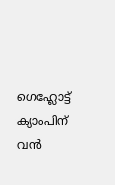ഗെഹ്ലോട്ട് ക്യാംപിന് വന്‍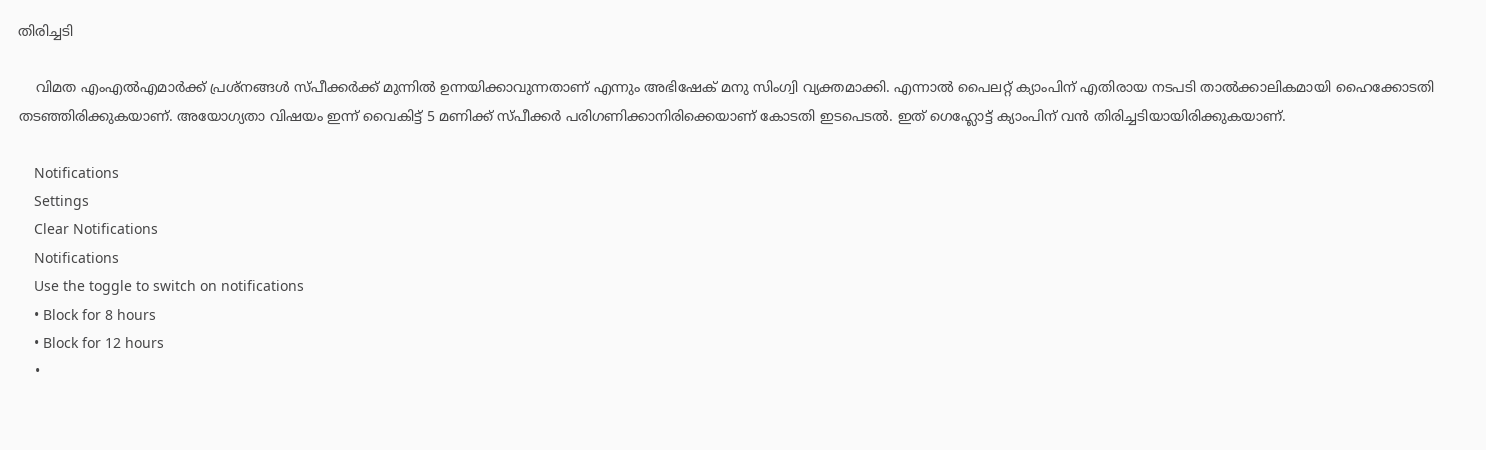തിരിച്ചടി

    വിമത എംഎല്‍എമാര്‍ക്ക് പ്രശ്‌നങ്ങള്‍ സ്പീക്കര്‍ക്ക് മുന്നില്‍ ഉന്നയിക്കാവുന്നതാണ് എന്നും അഭിഷേക് മനു സിംഗ്വി വ്യക്തമാക്കി. എന്നാല്‍ പൈലറ്റ് ക്യാംപിന് എതിരായ നടപടി താല്‍ക്കാലികമായി ഹൈക്കോടതി തടഞ്ഞിരിക്കുകയാണ്. അയോഗ്യതാ വിഷയം ഇന്ന് വൈകിട്ട് 5 മണിക്ക് സ്പീക്കര്‍ പരിഗണിക്കാനിരിക്കെയാണ് കോടതി ഇടപെടല്‍. ഇത് ഗെഹ്ലോട്ട് ക്യാംപിന് വന്‍ തിരിച്ചടിയായിരിക്കുകയാണ്.

    Notifications
    Settings
    Clear Notifications
    Notifications
    Use the toggle to switch on notifications
    • Block for 8 hours
    • Block for 12 hours
    •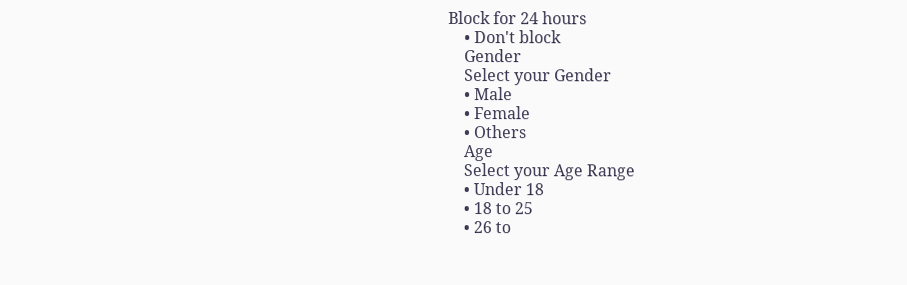Block for 24 hours
    • Don't block
    Gender
    Select your Gender
    • Male
    • Female
    • Others
    Age
    Select your Age Range
    • Under 18
    • 18 to 25
    • 26 to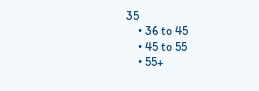35
    • 36 to 45
    • 45 to 55
    • 55+